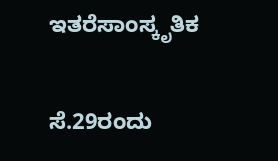ಇತರೆಸಾಂಸ್ಕೃತಿಕ

ಸೆ.29ರಂದು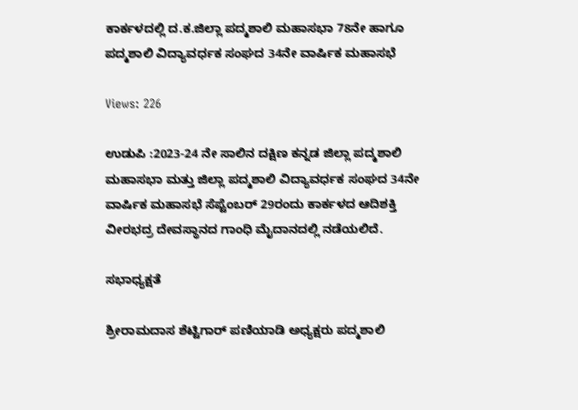ಕಾರ್ಕಳದಲ್ಲಿ ದ.ಕ.ಜಿಲ್ಲಾ ಪದ್ಮಶಾಲಿ ಮಹಾಸಭಾ 78ನೇ ಹಾಗೂ ಪದ್ಮಶಾಲಿ ವಿದ್ಯಾವರ್ಧಕ ಸಂಘದ 34ನೇ ವಾರ್ಷಿಕ ಮಹಾಸಭೆ

Views: 226

ಉಡುಪಿ :2023-24 ನೇ ಸಾಲಿನ ದಕ್ಷಿಣ ಕನ್ನಡ ಜಿಲ್ಲಾ ಪದ್ಮಶಾಲಿ ಮಹಾಸಭಾ ಮತ್ತು ಜಿಲ್ಲಾ ಪದ್ಮಶಾಲಿ ವಿದ್ಯಾವರ್ಧಕ ಸಂಘದ 34ನೇ ವಾರ್ಷಿಕ ಮಹಾಸಭೆ ಸೆಪ್ಟೆಂಬರ್ 29ರಂದು ಕಾರ್ಕಳದ ಆದಿಶಕ್ತಿ ವೀರಭದ್ರ ದೇವಸ್ಥಾನದ ಗಾಂಧಿ ಮೈದಾನದಲ್ಲಿ ನಡೆಯಲಿದೆ.

ಸಭಾಧ್ಯಕ್ಷತೆ

ಶ್ರೀರಾಮದಾಸ ಶೆಟ್ಟಿಗಾರ್ ಪಣಿಯಾಡಿ ಅಧ್ಯಕ್ಷರು ಪದ್ಮಶಾಲಿ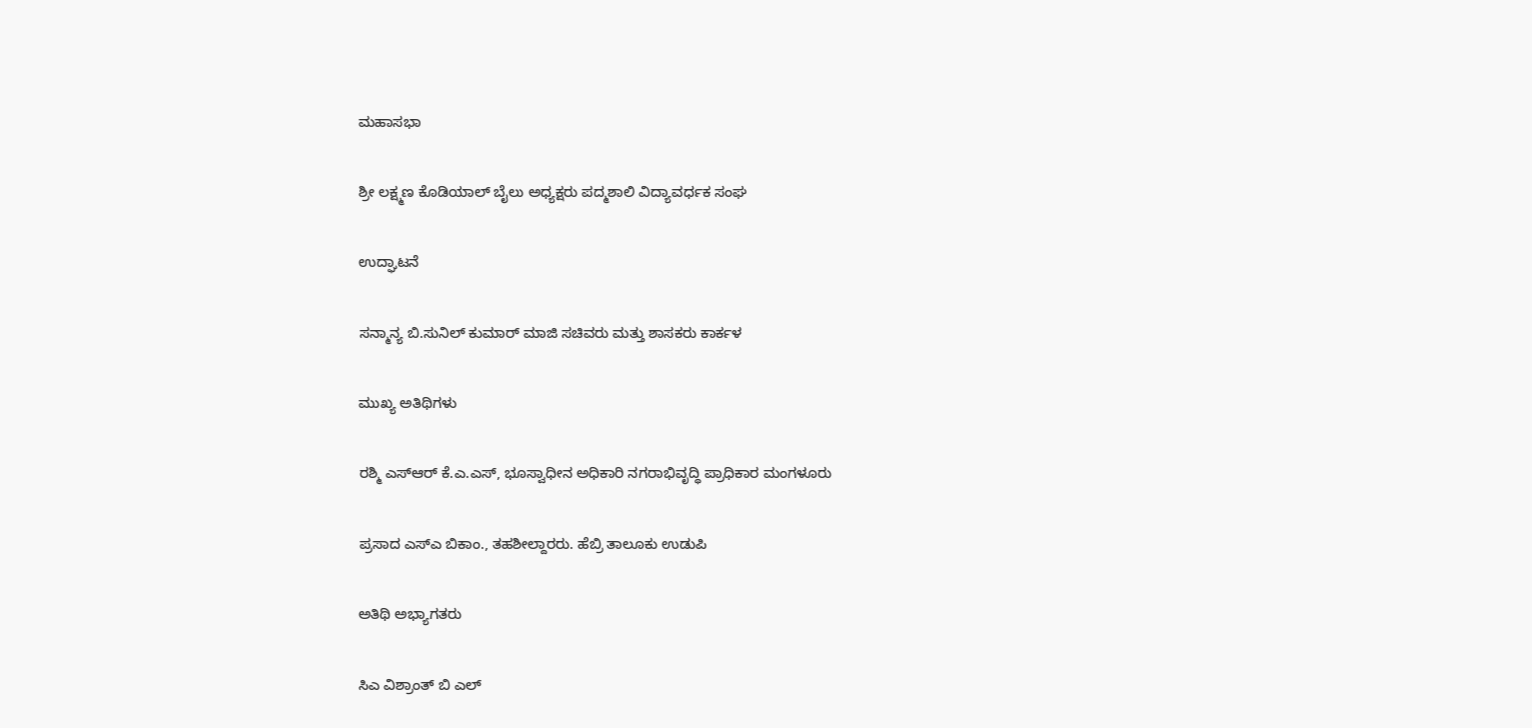ಮಹಾಸಭಾ

ಶ್ರೀ ಲಕ್ಷ್ಮಣ ಕೊಡಿಯಾಲ್ ಬೈಲು ಅಧ್ಯಕ್ಷರು ಪದ್ಮಶಾಲಿ ವಿದ್ಯಾವರ್ಧಕ ಸಂಘ

ಉದ್ಘಾಟನೆ

ಸನ್ಮಾನ್ಯ ಬಿ.ಸುನಿಲ್ ಕುಮಾರ್ ಮಾಜಿ ಸಚಿವರು ಮತ್ತು ಶಾಸಕರು ಕಾರ್ಕಳ

ಮುಖ್ಯ ಅತಿಥಿಗಳು

ರಶ್ಮಿ ಎಸ್ಆರ್ ಕೆ.ಎ.ಎಸ್, ಭೂಸ್ವಾಧೀನ ಅಧಿಕಾರಿ ನಗರಾಭಿವೃದ್ಧಿ ಪ್ರಾಧಿಕಾರ ಮಂಗಳೂರು

ಪ್ರಸಾದ ಎಸ್ಎ ಬಿಕಾಂ., ತಹಶೀಲ್ದಾರರು. ಹೆಬ್ರಿ ತಾಲೂಕು ಉಡುಪಿ

ಅತಿಥಿ ಅಭ್ಯಾಗತರು

ಸಿಎ ವಿಶ್ರಾಂತ್ ಬಿ ಎಲ್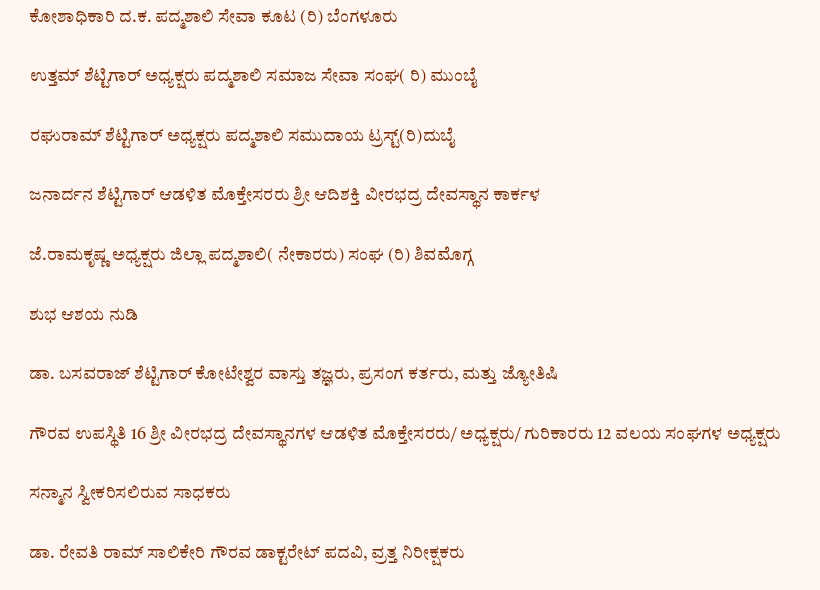ಕೋಶಾಧಿಕಾರಿ ದ.ಕ. ಪದ್ಮಶಾಲಿ ಸೇವಾ ಕೂಟ (ರಿ) ಬೆಂಗಳೂರು

ಉತ್ತಮ್ ಶೆಟ್ಟಿಗಾರ್ ಅಧ್ಯಕ್ಷರು ಪದ್ಮಶಾಲಿ ಸಮಾಜ ಸೇವಾ ಸಂಘ( ರಿ) ಮುಂಬೈ

ರಘುರಾಮ್ ಶೆಟ್ಟಿಗಾರ್ ಅಧ್ಯಕ್ಷರು ಪದ್ಮಶಾಲಿ ಸಮುದಾಯ ಟ್ರಸ್ಟ್(ರಿ)ದುಬೈ

ಜನಾರ್ದನ ಶೆಟ್ಟಿಗಾರ್ ಆಡಳಿತ ಮೊಕ್ತೇಸರರು ಶ್ರೀ ಆದಿಶಕ್ತಿ ವೀರಭದ್ರ ದೇವಸ್ಥಾನ ಕಾರ್ಕಳ

ಜೆ.ರಾಮಕೃಷ್ಣ ಅಧ್ಯಕ್ಷರು ಜಿಲ್ಲಾ ಪದ್ಮಶಾಲಿ( ನೇಕಾರರು) ಸಂಘ (ರಿ) ಶಿವಮೊಗ್ಗ

ಶುಭ ಆಶಯ ನುಡಿ

ಡಾ. ಬಸವರಾಜ್ ಶೆಟ್ಟಿಗಾರ್ ಕೋಟೇಶ್ವರ ವಾಸ್ತು ತಜ್ಞರು, ಪ್ರಸಂಗ ಕರ್ತರು, ಮತ್ತು ಜ್ಯೋತಿಷಿ

ಗೌರವ ಉಪಸ್ಥಿತಿ 16 ಶ್ರೀ ವೀರಭದ್ರ ದೇವಸ್ಥಾನಗಳ ಆಡಳಿತ ಮೊಕ್ತೇಸರರು/ ಅಧ್ಯಕ್ಷರು/ ಗುರಿಕಾರರು 12 ವಲಯ ಸಂಘಗಳ ಅಧ್ಯಕ್ಷರು

ಸನ್ಮಾನ ಸ್ವೀಕರಿಸಲಿರುವ ಸಾಧಕರು

ಡಾ. ರೇವತಿ ರಾಮ್ ಸಾಲಿಕೇರಿ ಗೌರವ ಡಾಕ್ಟರೇಟ್ ಪದವಿ, ವ್ರತ್ತ ನಿರೀಕ್ಷಕರು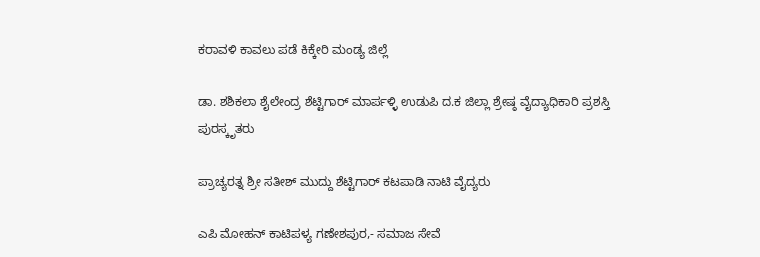ಕರಾವಳಿ ಕಾವಲು ಪಡೆ ಕಿಕ್ಕೇರಿ ಮಂಡ್ಯ ಜಿಲ್ಲೆ

ಡಾ. ಶಶಿಕಲಾ ಶೈಲೇಂದ್ರ ಶೆಟ್ಟಿಗಾರ್ ಮಾರ್ಪಳ್ಳಿ ಉಡುಪಿ ದ.ಕ ಜಿಲ್ಲಾ ಶ್ರೇಷ್ಠ ವೈದ್ಯಾಧಿಕಾರಿ ಪ್ರಶಸ್ತಿ ಪುರಸ್ಕೃತರು

ಪ್ರಾಚ್ಯರತ್ನ ಶ್ರೀ ಸತೀಶ್ ಮುದ್ದು ಶೆಟ್ಟಿಗಾರ್ ಕಟಪಾಡಿ ನಾಟಿ ವೈದ್ಯರು

ಎಪಿ ಮೋಹನ್ ಕಾಟಿಪಳ್ಯ ಗಣೇಶಪುರ,- ಸಮಾಜ ಸೇವೆ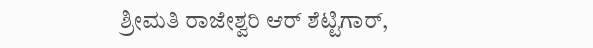ಶ್ರೀಮತಿ ರಾಜೇಶ್ವರಿ ಆರ್ ಶೆಟ್ಟಿಗಾರ್,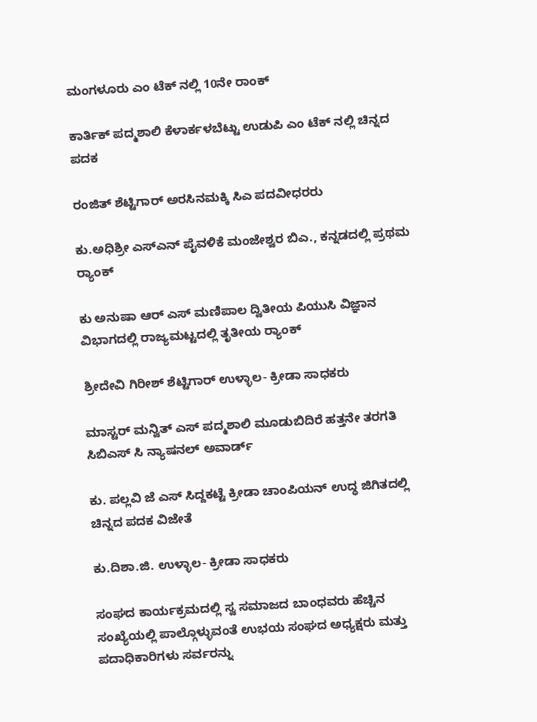ಮಂಗಳೂರು ಎಂ ಟೆಕ್ ನಲ್ಲಿ 10ನೇ ರಾಂಕ್

ಕಾರ್ತಿಕ್ ಪದ್ಮಶಾಲಿ ಕೆಳಾರ್ಕಳಬೆಟ್ಟು ಉಡುಪಿ ಎಂ ಟೆಕ್ ನಲ್ಲಿ ಚಿನ್ನದ ಪದಕ

ರಂಜಿತ್ ಶೆಟ್ಟಿಗಾರ್ ಅರಸಿನಮಕ್ಕಿ ಸಿಎ ಪದವೀಧರರು

ಕು.ಅಧಿಶ್ರೀ ಎಸ್ಎನ್ ಪೈವಳಿಕೆ ಮಂಜೇಶ್ವರ ಬಿಎ., ಕನ್ನಡದಲ್ಲಿ ಪ್ರಥಮ ರ್‍ಯಾಂಕ್

ಕು ಅನುಷಾ ಆರ್ ಎಸ್ ಮಣಿಪಾಲ ದ್ವಿತೀಯ ಪಿಯುಸಿ ವಿಜ್ಞಾನ ವಿಭಾಗದಲ್ಲಿ ರಾಜ್ಯಮಟ್ಟದಲ್ಲಿ ತೃತೀಯ ರ್‍ಯಾಂಕ್

ಶ್ರೀದೇವಿ ಗಿರೀಶ್ ಶೆಟ್ಟಿಗಾರ್ ಉಳ್ಳಾಲ- ಕ್ರೀಡಾ ಸಾಧಕರು

ಮಾಸ್ಟರ್ ಮನ್ವಿತ್ ಎಸ್ ಪದ್ಮಶಾಲಿ ಮೂಡುಬಿದಿರೆ ಹತ್ತನೇ ತರಗತಿ ಸಿಬಿಎಸ್ ಸಿ ನ್ಯಾಷನಲ್ ಅವಾರ್ಡ್

ಕು. ಪಲ್ಲವಿ ಜೆ ಎಸ್ ಸಿದ್ದಕಟ್ಟೆ ಕ್ರೀಡಾ ಚಾಂಪಿಯನ್ ಉದ್ಧ ಜಿಗಿತದಲ್ಲಿ ಚಿನ್ನದ ಪದಕ ವಿಜೇತೆ

ಕು.ದಿಶಾ.ಜಿ. ಉಳ್ಳಾಲ- ಕ್ರೀಡಾ ಸಾಧಕರು

ಸಂಘದ ಕಾರ್ಯಕ್ರಮದಲ್ಲಿ ಸ್ವ ಸಮಾಜದ ಬಾಂಧವರು ಹೆಚ್ಚಿನ ಸಂಖ್ಯೆಯಲ್ಲಿ ಪಾಲ್ಗೊಳ್ಳುವಂತೆ ಉಭಯ ಸಂಘದ ಅಧ್ಯಕ್ಷರು ಮತ್ತು ಪದಾಧಿಕಾರಿಗಳು ಸರ್ವರನ್ನು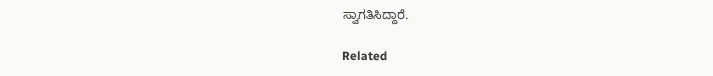ಸ್ವಾಗತಿಸಿದ್ದಾರೆ.

Related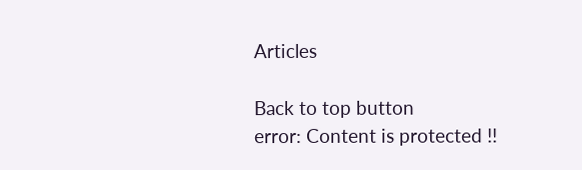Articles

Back to top button
error: Content is protected !!